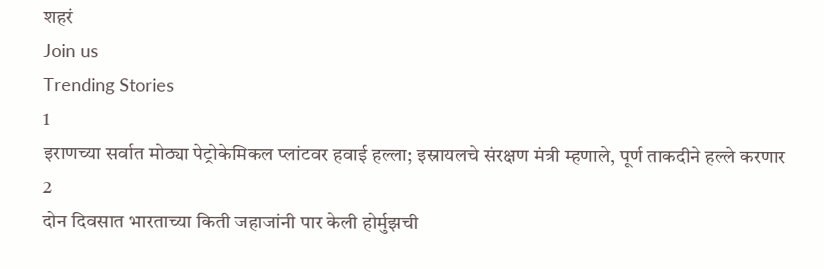शहरं
Join us
Trending Stories
1
इराणच्या सर्वात मोठ्या पेट्रोकेमिकल प्लांटवर हवाई हल्ला; इस्रायलचे संरक्षण मंत्री म्हणाले, पूर्ण ताकदीने हल्ले करणार
2
दोन दिवसात भारताच्या किती जहाजांनी पार केली होर्मुझची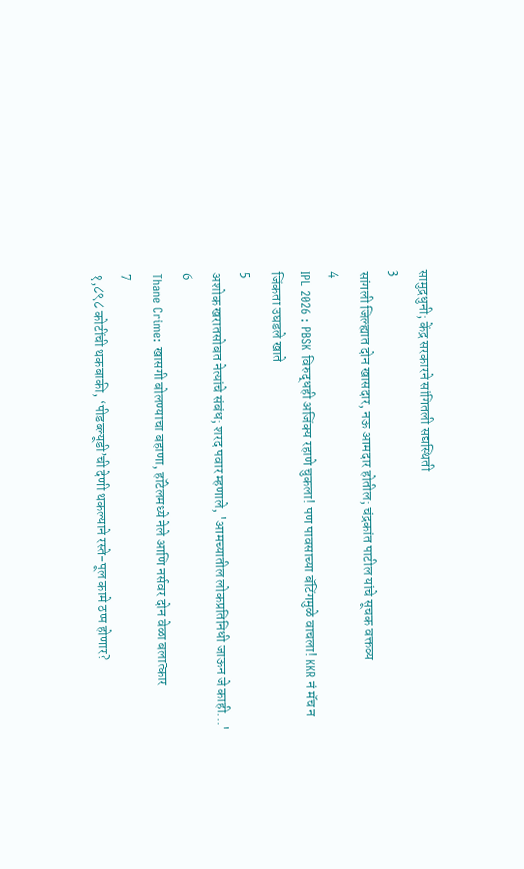सामुद्रधुनी; केंद्र सरकारने सांगितली सद्यस्थिती
3
सांगली जिल्ह्यात दोन खासदार, नऊ आमदार होतील; चंद्रकांत पाटील यांचे सूचक वक्तव्य
4
IPL 2026 : PBSK विरुद्धही अजिंक्य रहाणे चुकला! पण पावसाच्या बॅटिंगमुळे वाचला! KKR नं मॅच न जिंकता उघडले खाते
5
अशोक खरातसोबत नेत्यांचे संबंध; शरद पवार म्हणाले, 'आमच्यातील लोकप्रतिनिधी जाऊन जे काही...'
6
Thane Crime: खासगी बोलण्याचा बहाणा, हॉटेलमध्ये नेले आणि नर्सवर दोन वेळा बलात्कार
7
१,८९८ कोटींची थकबाकी, ‘पीडब्ल्यूडी’ची देणी थकल्याने रस्ते-पूल कामे ठप्प होणार?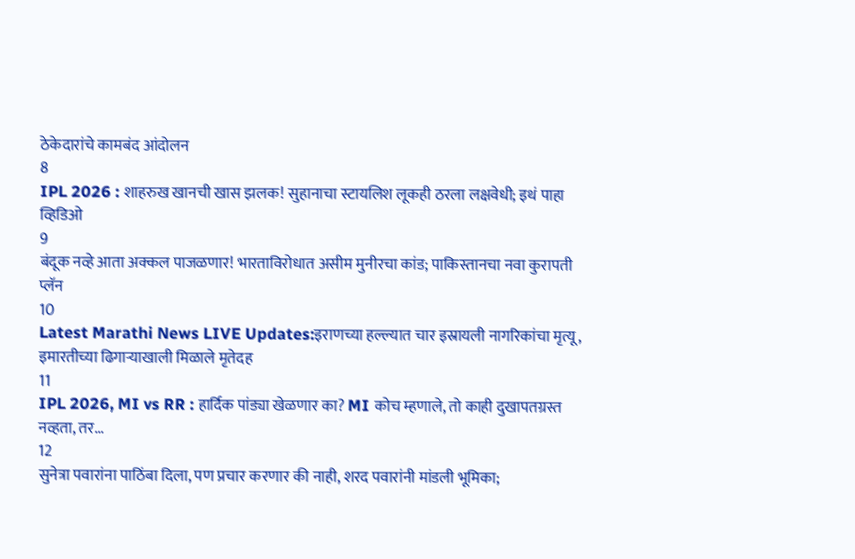ठेकेदारांचे कामबंद आंदोलन
8
IPL 2026 : शाहरुख खानची खास झलक! सुहानाचा स्टायलिश लूकही ठरला लक्षवेधी; इथं पाहा व्हिडिओ
9
बंदूक नव्हे आता अक्कल पाजळणार! भारताविरोधात असीम मुनीरचा कांड; पाकिस्तानचा नवा कुरापती प्लॅन
10
Latest Marathi News LIVE Updates:इराणच्या हल्ल्यात चार इस्रायली नागरिकांचा मृत्यू, इमारतीच्या ढिगाऱ्याखाली मिळाले मृतेदह
11
IPL 2026, MI vs RR : हार्दिक पांड्या खेळणार का? MI कोच म्हणाले, तो काही दुखापतग्रस्त नव्हता, तर...
12
सुनेत्रा पवारांना पाठिंबा दिला, पण प्रचार करणार की नाही, शरद पवारांनी मांडली भूमिका;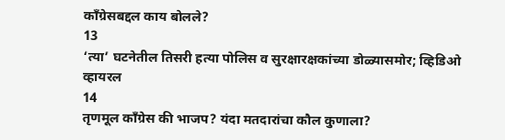काँग्रेसबद्दल काय बोलले?
13
‘त्या’ घटनेतील तिसरी हत्या पोलिस व सुरक्षारक्षकांच्या डोळ्यासमोर; व्हिडिओ व्हायरल
14
तृणमूल काँग्रेस की भाजप? यंदा मतदारांचा कौल कुणाला?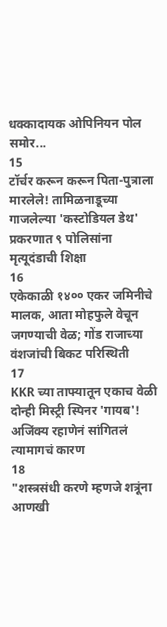धक्कादायक ओपिनियन पोल समोर...
15
टॉर्चर करून करून पिता-पुत्राला मारलेले! तामिळनाडूच्या गाजलेल्या 'कस्टोडियल डेथ' प्रकरणात ९ पोलिसांना मृत्यूदंडाची शिक्षा
16
एकेकाळी १४०० एकर जमिनीचे मालक, आता मोहफुले वेचून जगण्याची वेळ; गोंड राजाच्या वंशजांची बिकट परिस्थिती
17
KKR च्या ताफ्यातून एकाच वेळी दोन्ही मिस्ट्री स्पिनर 'गायब'! अजिंक्य रहाणेनं सांगितलं त्यामागचं कारण
18
"शस्त्रसंधी करणे म्हणजे शत्रूंना आणखी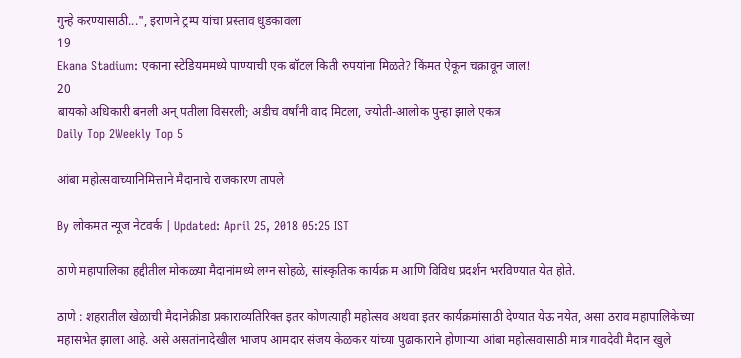गुन्हे करण्यासाठी...", इराणने ट्रम्प यांचा प्रस्ताव धुडकावला
19
Ekana Stadium: एकाना स्टेडियममध्ये पाण्याची एक बॉटल किती रुपयांना मिळते? किंमत ऐकून चक्रावून जाल!
20
बायको अधिकारी बनली अन् पतीला विसरली; अडीच वर्षांनी वाद मिटला, ज्योती-आलोक पुन्हा झाले एकत्र
Daily Top 2Weekly Top 5

आंबा महोत्सवाच्यानिमित्ताने मैदानाचे राजकारण तापले

By लोकमत न्यूज नेटवर्क | Updated: April 25, 2018 05:25 IST

ठाणे महापालिका हद्दीतील मोकळ्या मैदानांमध्ये लग्न सोहळे, सांस्कृतिक कार्यक्र म आणि विविध प्रदर्शन भरविण्यात येत होते.

ठाणे : शहरातील खेळाची मैदानेक्रीडा प्रकाराव्यतिरिक्त इतर कोणत्याही महोत्सव अथवा इतर कार्यक्रमांसाठी देण्यात येऊ नयेत, असा ठराव महापालिकेच्या महासभेत झाला आहे. असे असतांनादेखील भाजप आमदार संजय केळकर यांच्या पुढाकाराने होणाऱ्या आंबा महोत्सवासाठी मात्र गावदेवी मैदान खुले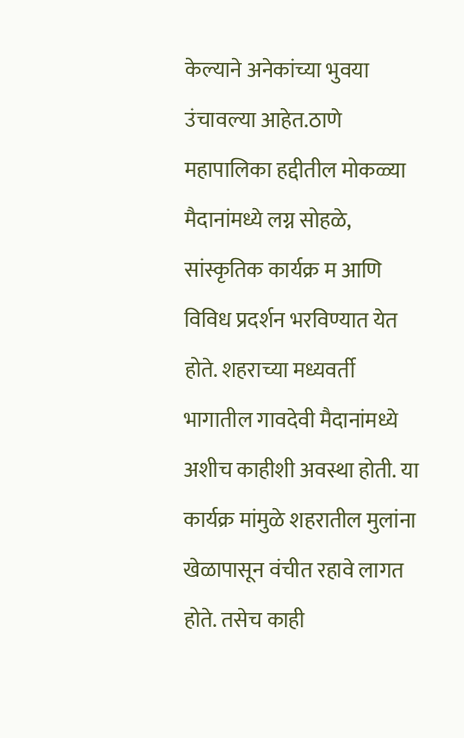केल्याने अनेकांच्या भुवया उंचावल्या आहेत.ठाणे महापालिका हद्दीतील मोकळ्या मैदानांमध्ये लग्न सोहळे, सांस्कृतिक कार्यक्र म आणि विविध प्रदर्शन भरविण्यात येत होते. शहराच्या मध्यवर्ती भागातील गावदेवी मैदानांमध्ये अशीच काहीशी अवस्था होती. या कार्यक्र मांमुळे शहरातील मुलांना खेळापासून वंचीत रहावे लागत होते. तसेच काही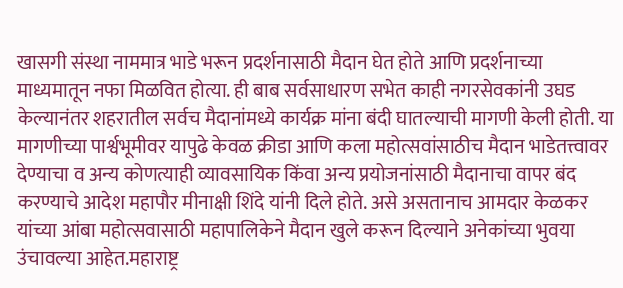खासगी संस्था नाममात्र भाडे भरून प्रदर्शनासाठी मैदान घेत होते आणि प्रदर्शनाच्या माध्यमातून नफा मिळवित होत्या. ही बाब सर्वसाधारण सभेत काही नगरसेवकांनी उघड केल्यानंतर शहरातील सर्वच मैदानांमध्ये कार्यक्र मांना बंदी घातल्याची मागणी केली होती. या मागणीच्या पार्श्वभूमीवर यापुढे केवळ क्रीडा आणि कला महोत्सवांसाठीच मैदान भाडेतत्त्वावर देण्याचा व अन्य कोणत्याही व्यावसायिक किंवा अन्य प्रयोजनांसाठी मैदानाचा वापर बंद करण्याचे आदेश महापौर मीनाक्षी शिंदे यांनी दिले होते. असे असतानाच आमदार केळकर यांच्या आंबा महोत्सवासाठी महापालिकेने मैदान खुले करून दिल्याने अनेकांच्या भुवया उंचावल्या आहेत.महाराष्ट्र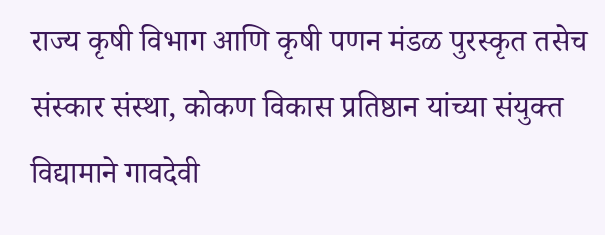राज्य कृषी विभाग आणि कृषी पणन मंडळ पुरस्कृत तसेच संस्कार संस्था, कोकण विकास प्रतिष्ठान यांच्या संयुक्त विद्यामाने गावदेवी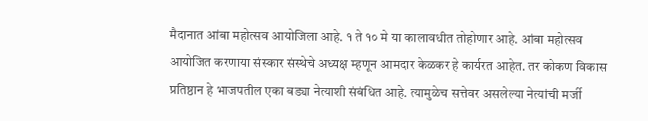मैदानात आंबा महोत्सव आयोजिला आहे. १ ते १० मे या कालावधीत तोहोणार आहे. आंबा महोत्सव आयोजित करणाया संस्कार संस्थेचे अध्यक्ष म्हणून आमदार केळकर हे कार्यरत आहेत. तर कोकण विकास प्रतिष्ठान हे भाजपतील एका बड्या नेत्याशी संबंधित आहे. त्यामुळेच सत्तेवर असलेल्या नेत्यांची मर्जी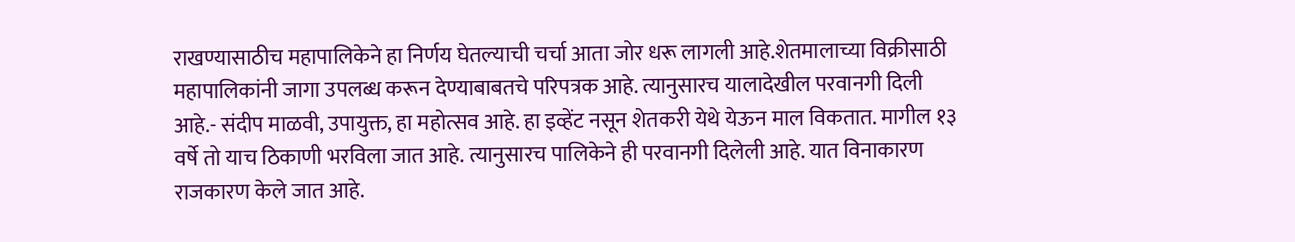राखण्यासाठीच महापालिकेने हा निर्णय घेतल्याची चर्चा आता जोर धरू लागली आहे.शेतमालाच्या विक्रीसाठी महापालिकांनी जागा उपलब्ध करून देण्याबाबतचे परिपत्रक आहे. त्यानुसारच यालादेखील परवानगी दिली आहे.- संदीप माळवी, उपायुक्त, हा महोत्सव आहे. हा इव्हेंट नसून शेतकरी येथे येऊन माल विकतात. मागील १३ वर्षे तो याच ठिकाणी भरविला जात आहे. त्यानुसारच पालिकेने ही परवानगी दिलेली आहे. यात विनाकारण राजकारण केले जात आहे.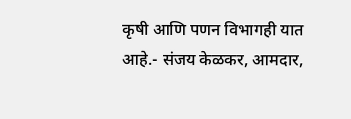कृषी आणि पणन विभागही यात आहे.- संजय केळकर, आमदार,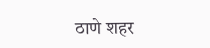ठाणे शहर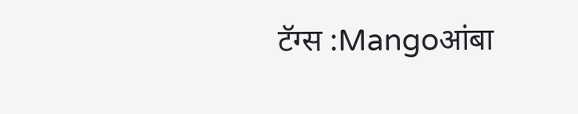टॅग्स :Mangoआंबा